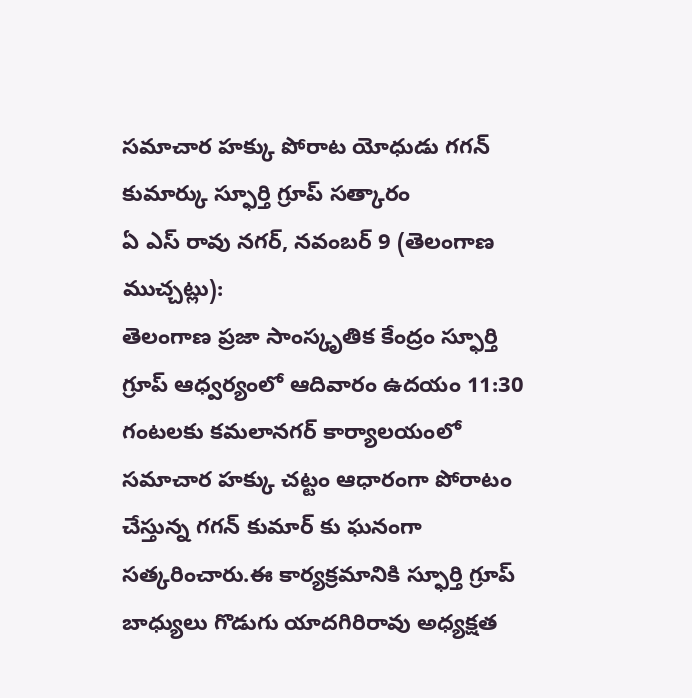సమాచార హక్కు పోరాట యోధుడు గగన్ కుమార్కు స్ఫూర్తి గ్రూప్ సత్కారం
ఏ ఎస్ రావు నగర్, నవంబర్ 9 (తెలంగాణ ముచ్చట్లు):
తెలంగాణ ప్రజా సాంస్కృతిక కేంద్రం స్ఫూర్తి గ్రూప్ ఆధ్వర్యంలో ఆదివారం ఉదయం 11:30 గంటలకు కమలానగర్ కార్యాలయంలో సమాచార హక్కు చట్టం ఆధారంగా పోరాటం చేస్తున్న గగన్ కుమార్ కు ఘనంగా సత్కరించారు.ఈ కార్యక్రమానికి స్ఫూర్తి గ్రూప్ బాధ్యులు గొడుగు యాదగిరిరావు అధ్యక్షత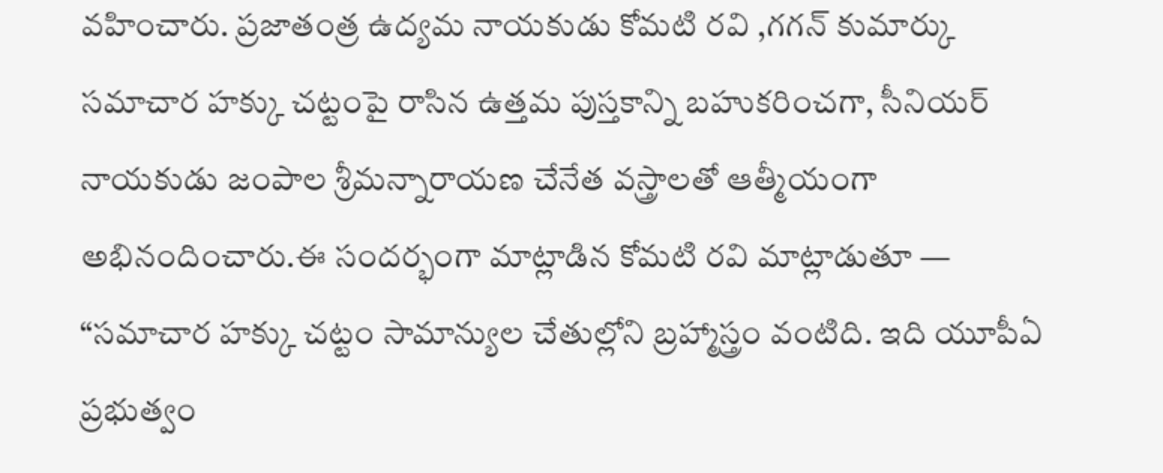వహించారు. ప్రజాతంత్ర ఉద్యమ నాయకుడు కోమటి రవి ,గగన్ కుమార్కు సమాచార హక్కు చట్టంపై రాసిన ఉత్తమ పుస్తకాన్ని బహుకరించగా, సీనియర్ నాయకుడు జంపాల శ్రీమన్నారాయణ చేనేత వస్త్రాలతో ఆత్మీయంగా అభినందించారు.ఈ సందర్భంగా మాట్లాడిన కోమటి రవి మాట్లాడుతూ — “సమాచార హక్కు చట్టం సామాన్యుల చేతుల్లోని బ్రహ్మాస్త్రం వంటిది. ఇది యూపీఏ ప్రభుత్వం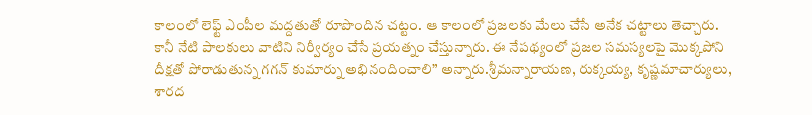కాలంలో లెఫ్ట్ ఎంపీల మద్దతుతో రూపొందిన చట్టం. ఆ కాలంలో ప్రజలకు మేలు చేసే అనేక చట్టాలు తెచ్చారు. కానీ నేటి పాలకులు వాటిని నిర్వీర్యం చేసే ప్రయత్నం చేస్తున్నారు. ఈ నేపథ్యంలో ప్రజల సమస్యలపై మొక్కపోని దీక్షతో పోరాడుతున్న గగన్ కుమార్ను అభినందించాలి” అన్నారు.శ్రీమన్నారాయణ, రుక్కయ్య, కృష్ణమాచార్యులు, శారద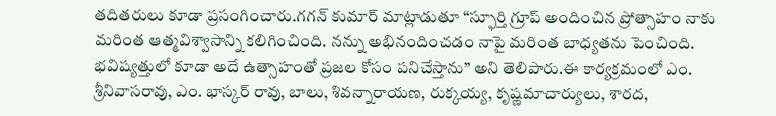తదితరులు కూడా ప్రసంగించారు.గగన్ కుమార్ మాట్లాడుతూ “స్ఫూర్తి గ్రూప్ అందించిన ప్రోత్సాహం నాకు మరింత ఆత్మవిశ్వాసాన్ని కలిగించింది. నన్ను అభినందించడం నాపై మరింత బాధ్యతను పెంచింది. భవిష్యత్తులో కూడా అదే ఉత్సాహంతో ప్రజల కోసం పనిచేస్తాను” అని తెలిపారు.ఈ కార్యక్రమంలో ఎం. శ్రీనివాసరావు, ఎం. భాస్కర్ రావు, బాలు, శివన్నారాయణ, రుక్కయ్య, కృష్ణమాచార్యులు, శారద,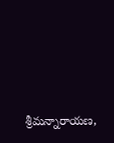శ్రీమన్నారాయణ,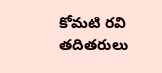కోమటి రవి తదితరులు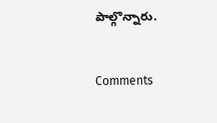పాల్గొన్నారు.


Comments